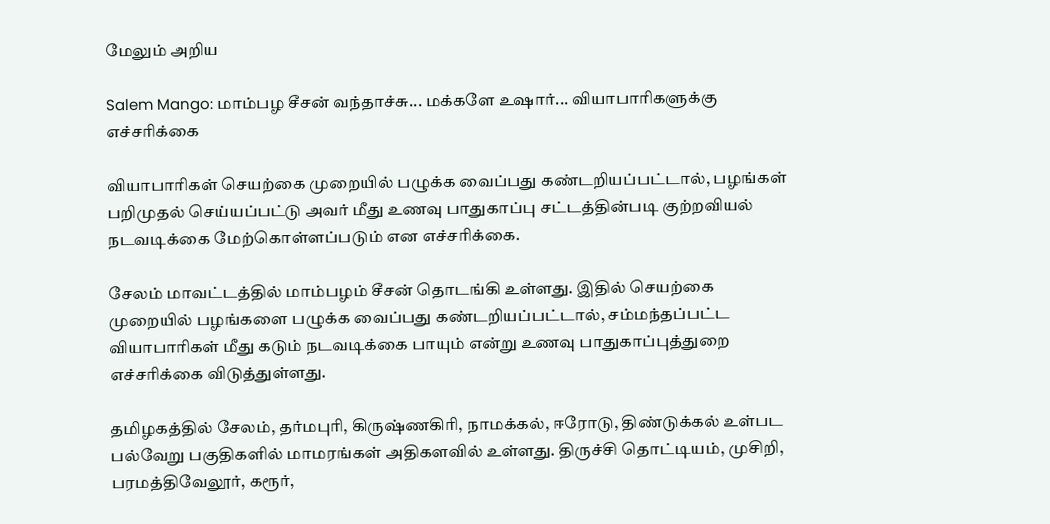மேலும் அறிய

Salem Mango: மாம்பழ சீசன் வந்தாச்சு... மக்களே உஷார்... வியாபாரிகளுக்கு எச்சரிக்கை

வியாபாரிகள் செயற்கை முறையில் பழுக்க வைப்பது கண்டறியப்பட்டால், பழங்கள் பறிமுதல் செய்யப்பட்டு அவர் மீது உணவு பாதுகாப்பு சட்டத்தின்படி குற்றவியல் நடவடிக்கை மேற்கொள்ளப்படும் என எச்சரிக்கை.

சேலம் மாவட்டத்தில் மாம்பழம் சீசன் தொடங்கி உள்ளது. இதில் செயற்கை முறையில் பழங்களை பழுக்க வைப்பது கண்டறியப்பட்டால், சம்மந்தப்பட்ட வியாபாரிகள் மீது கடும் நடவடிக்கை பாயும் என்று உணவு பாதுகாப்புத்துறை எச்சரிக்கை விடுத்துள்ளது.

தமிழகத்தில் சேலம், தர்மபுரி, கிருஷ்ணகிரி, நாமக்கல், ஈரோடு, திண்டுக்கல் உள்பட பல்வேறு பகுதிகளில் மாமரங்கள் அதிகளவில் உள்ளது. திருச்சி தொட்டியம், முசிறி, பரமத்திவேலூர், கரூர்,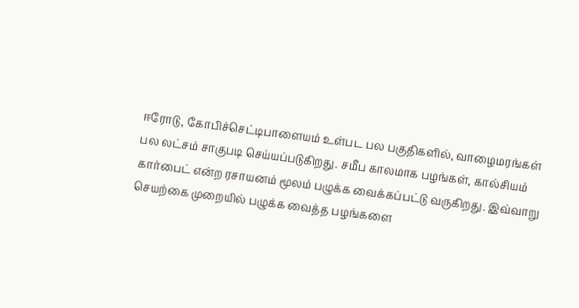ஈரோடு, கோபிச்செட்டிபாளையம் உள்பட பல பகுதிகளில், வாழைமரங்கள் பல லட்சம் சாகுபடி செய்யப்படுகிறது. சமீப காலமாக பழங்கள், கால்சியம் கார்பைட் என்ற ரசாயனம் மூலம் பழுக்க வைக்கப்பட்டு வருகிறது. இவ்வாறு செயற்கை முறையில் பழுக்க வைத்த பழங்களை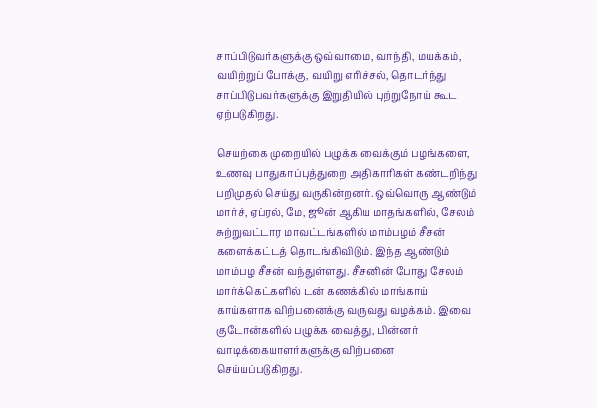சாப்பிடுவர்களுக்கு ஒவ்வாமை, வாந்தி, மயக்கம், வயிற்றுப் போக்கு, வயிறு எரிச்சல், தொடர்ந்து சாப்பிடுபவர்களுக்கு இறுதியில் புற்றுநோய் கூட ஏற்படுகிறது.

செயற்கை முறையில் பழுக்க வைக்கும் பழங்களை, உணவு பாதுகாப்புத்துறை அதிகாரிகள் கண்டறிந்து பறிமுதல் செய்து வருகின்றனர். ஒவ்வொரு ஆண்டும் மார்ச், ஏப்ரல், மே, ஜூன் ஆகிய மாதங்களில், சேலம் சுற்றுவட்டார மாவட்டங்களில் மாம்பழம் சீசன் களைக்கட்டத் தொடங்கிவிடும். இந்த ஆண்டும் மாம்பழ சீசன் வந்துள்ளது. சீசனின் போது சேலம் மார்க்கெட்களில் டன் கணக்கில் மாங்காய் காய்களாக விற்பனைக்கு வருவது வழக்கம். இவை குடோன்களில் பழுக்க வைத்து, பின்னர் வாடிக்கையாளர்களுக்கு விற்பனை செய்யப்படுகிறது.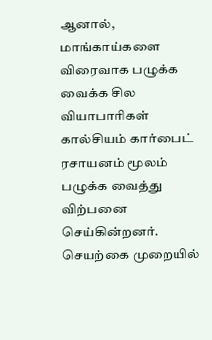ஆனால், மாங்காய்களை விரைவாக பழுக்க வைக்க சில வியாபாரிகள் கால்சியம் கார்பைட் ரசாயனம் மூலம் பழுக்க வைத்து விற்பனை செய்கின்றனர். செயற்கை முறையில்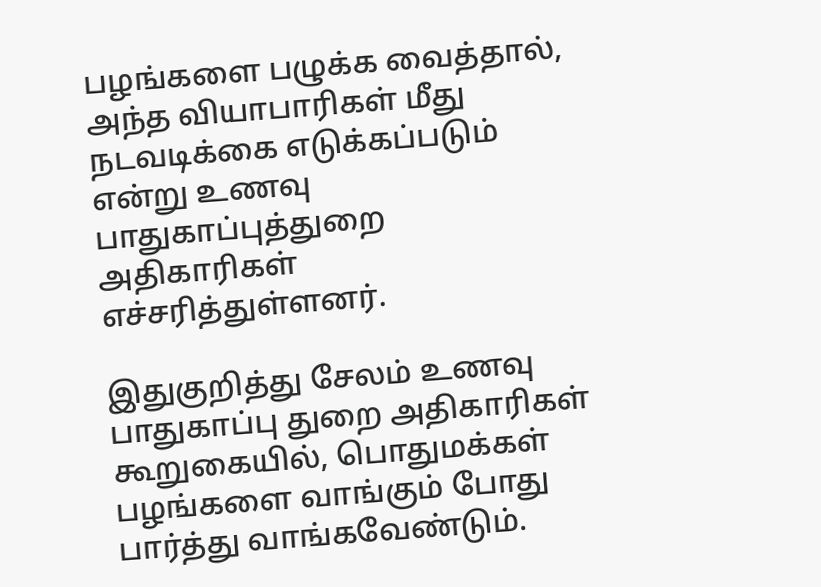பழங்களை பழுக்க வைத்தால், அந்த வியாபாரிகள் மீது நடவடிக்கை எடுக்கப்படும் என்று உணவு பாதுகாப்புத்துறை அதிகாரிகள் எச்சரித்துள்ளனர்.

இதுகுறித்து சேலம் உணவு பாதுகாப்பு துறை அதிகாரிகள் கூறுகையில், பொதுமக்கள் பழங்களை வாங்கும் போது பார்த்து வாங்கவேண்டும்.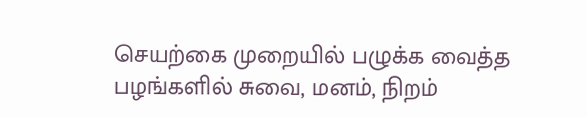செயற்கை முறையில் பழுக்க வைத்த பழங்களில் சுவை, மனம், நிறம்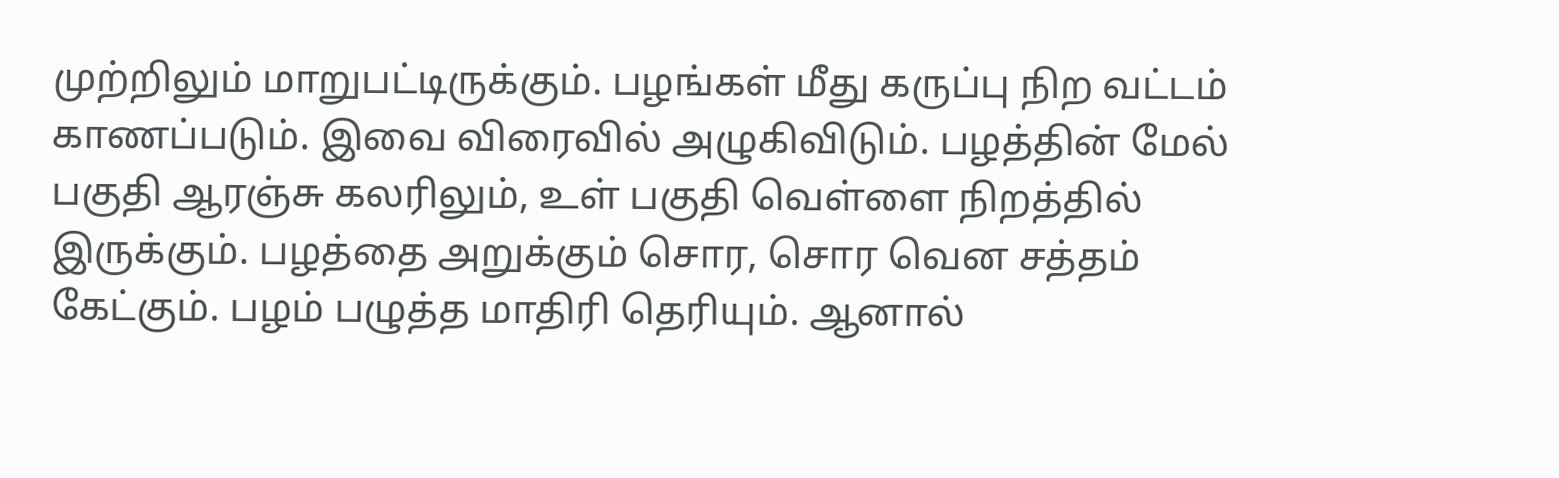முற்றிலும் மாறுபட்டிருக்கும். பழங்கள் மீது கருப்பு நிற வட்டம் காணப்படும். இவை விரைவில் அழுகிவிடும். பழத்தின் மேல் பகுதி ஆரஞ்சு கலரிலும், உள் பகுதி வெள்ளை நிறத்தில் இருக்கும். பழத்தை அறுக்கும் சொர, சொர வென சத்தம் கேட்கும். பழம் பழுத்த மாதிரி தெரியும். ஆனால்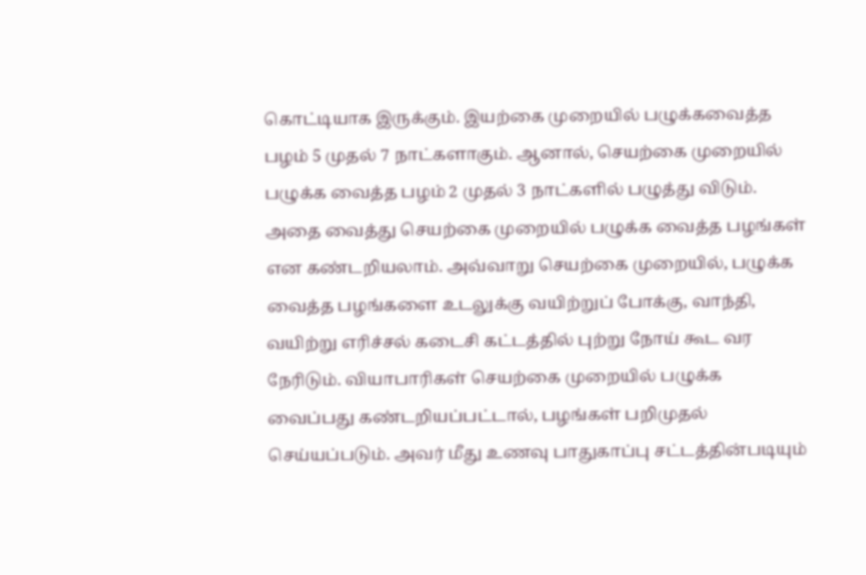கொட்டியாக இருக்கும். இயற்கை முறையில் பழுக்கவைத்த பழம் 5 முதல் 7 நாட்களாகும். ஆனால், செயற்கை முறையில் பழுக்க வைத்த பழம் 2 முதல் 3 நாட்களில் பழுத்து விடும். அதை வைத்து செயற்கை முறையில் பழுக்க வைத்த பழங்கள் என கண்டறியலாம். அவ்வாறு செயற்கை முறையில், பழுக்க வைத்த பழங்களை உடலுக்கு வயிற்றுப் போக்கு, வாந்தி, வயிற்று எரிச்சல் கடைசி கட்டத்தில் புற்று நோய் கூட வர நேரிடும். வியாபாரிகள் செயற்கை முறையில் பழுக்க வைப்பது கண்டறியப்பட்டால், பழங்கள் பறிமுதல் செய்யப்படும். அவர் மீது உணவு பாதுகாப்பு சட்டத்தின்படியும்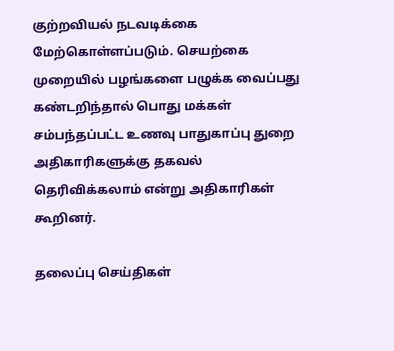குற்றவியல் நடவடிக்கை மேற்கொள்ளப்படும். செயற்கை முறையில் பழங்களை பழுக்க வைப்பது கண்டறிந்தால் பொது மக்கள் சம்பந்தப்பட்ட உணவு பாதுகாப்பு துறை அதிகாரிகளுக்கு தகவல் தெரிவிக்கலாம் என்று அதிகாரிகள் கூறினர்.

தலைப்பு செய்திகள்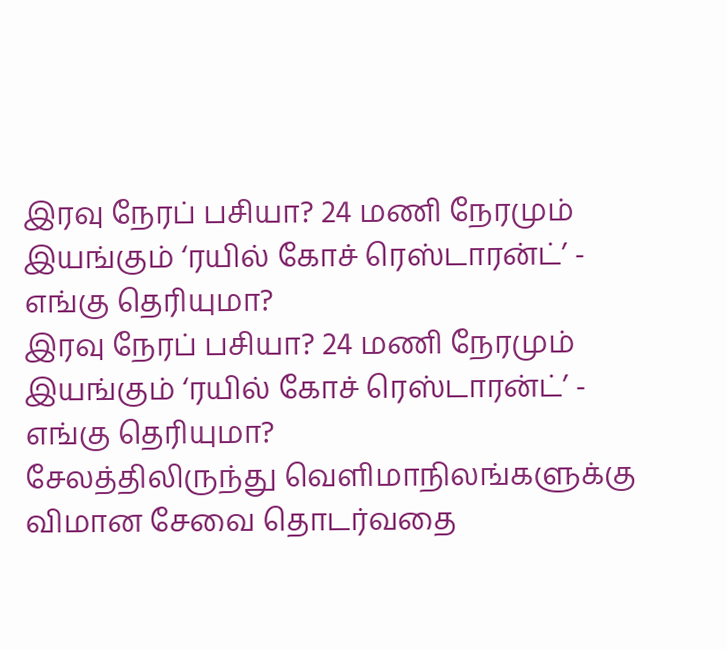இரவு நேரப் பசியா? 24 மணி நேரமும் இயங்கும் ‘ரயில் கோச் ரெஸ்டாரன்ட்’ - எங்கு தெரியுமா?
இரவு நேரப் பசியா? 24 மணி நேரமும் இயங்கும் ‘ரயில் கோச் ரெஸ்டாரன்ட்’ - எங்கு தெரியுமா?
சேலத்திலிருந்து வெளிமாநிலங்களுக்கு விமான சேவை தொடர்வதை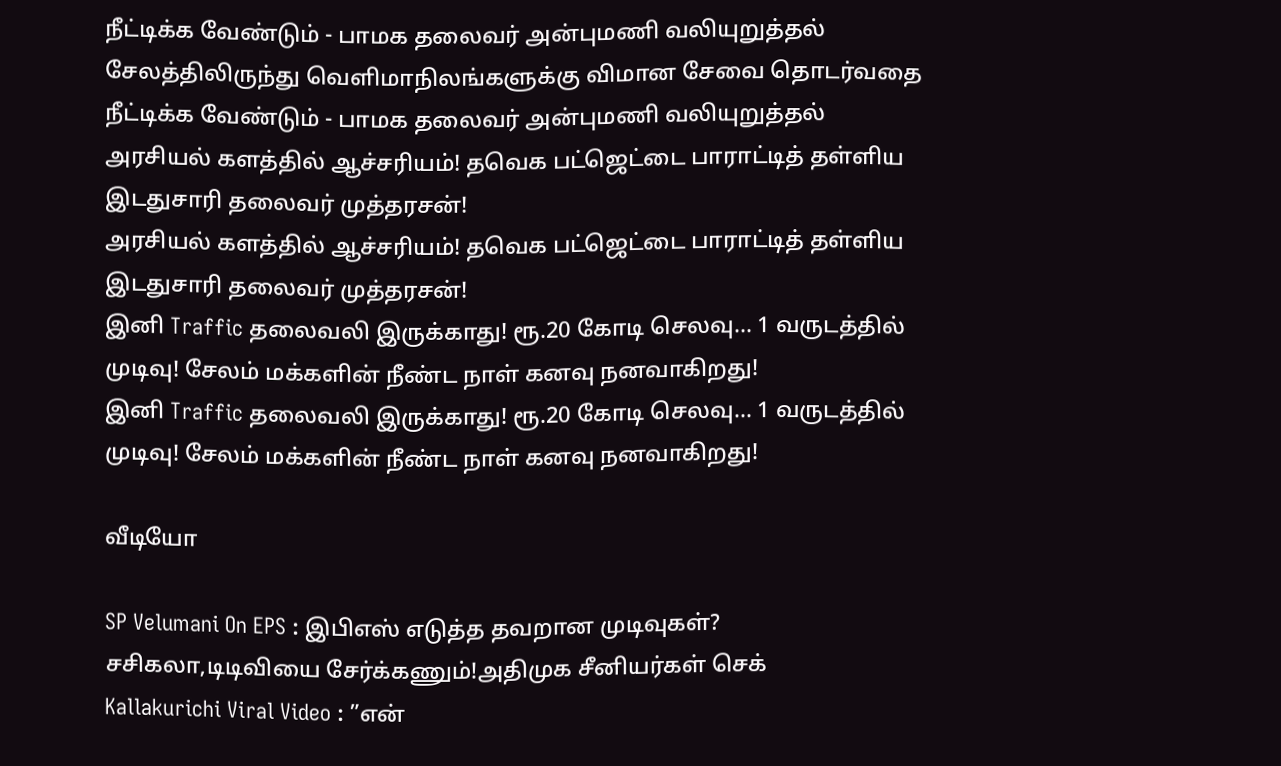நீட்டிக்க வேண்டும் - பாமக தலைவர் அன்புமணி வலியுறுத்தல்
சேலத்திலிருந்து வெளிமாநிலங்களுக்கு விமான சேவை தொடர்வதை நீட்டிக்க வேண்டும் - பாமக தலைவர் அன்புமணி வலியுறுத்தல்
அரசியல் களத்தில் ஆச்சரியம்! தவெக பட்ஜெட்டை பாராட்டித் தள்ளிய இடதுசாரி தலைவர் முத்தரசன்!
அரசியல் களத்தில் ஆச்சரியம்! தவெக பட்ஜெட்டை பாராட்டித் தள்ளிய இடதுசாரி தலைவர் முத்தரசன்!
இனி Traffic தலைவலி இருக்காது! ரூ.20 கோடி செலவு... 1 வருடத்தில் முடிவு! சேலம் மக்களின் நீண்ட நாள் கனவு நனவாகிறது!
இனி Traffic தலைவலி இருக்காது! ரூ.20 கோடி செலவு... 1 வருடத்தில் முடிவு! சேலம் மக்களின் நீண்ட நாள் கனவு நனவாகிறது!

வீடியோ

SP Velumani On EPS : இபிஎஸ் எடுத்த தவறான முடிவுகள்? சசிகலா,டிடிவியை சேர்க்கணும்!அதிமுக சீனியர்கள் செக்
Kallakurichi Viral Video : ”என்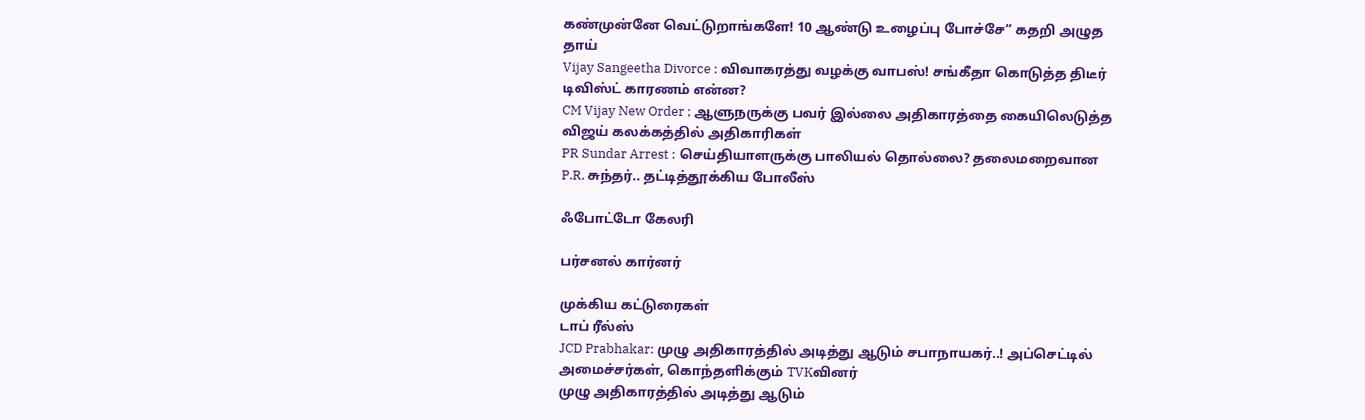கண்முன்னே வெட்டுறாங்களே! 10 ஆண்டு உழைப்பு போச்சே” கதறி அழுத தாய்
Vijay Sangeetha Divorce : விவாகரத்து வழக்கு வாபஸ்! சங்கீதா கொடுத்த திடீர் டிவிஸ்ட் காரணம் என்ன?
CM Vijay New Order ; ஆளுநருக்கு பவர் இல்லை அதிகாரத்தை கையிலெடுத்த விஜய் கலக்கத்தில் அதிகாரிகள்
PR Sundar Arrest : செய்தியாளருக்கு பாலியல் தொல்லை? தலைமறைவான P.R. சுந்தர்.. தட்டித்தூக்கிய போலீஸ்

ஃபோட்டோ கேலரி

பர்சனல் கார்னர்

முக்கிய கட்டுரைகள்
டாப் ரீல்ஸ்
JCD Prabhakar: முழு அதிகாரத்தில் அடித்து ஆடும் சபாநாயகர்..! அப்செட்டில் அமைச்சர்கள், கொந்தளிக்கும் TVKவினர்
முழு அதிகாரத்தில் அடித்து ஆடும்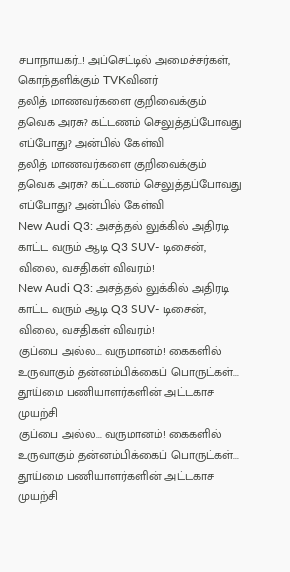சபாநாயகர்..! அப்செட்டில் அமைச்சர்கள், கொந்தளிக்கும் TVKவினர்
தலித் மாணவர்களை குறிவைக்கும் தவெக அரசு? கட்டணம் செலுத்தப்போவது எப்போது? அன்பில் கேள்வி
தலித் மாணவர்களை குறிவைக்கும் தவெக அரசு? கட்டணம் செலுத்தப்போவது எப்போது? அன்பில் கேள்வி
New Audi Q3: அசத்தல் லுக்கில் அதிரடி காட்ட வரும் ஆடி Q3 SUV- டிசைன், விலை, வசதிகள் விவரம்!
New Audi Q3: அசத்தல் லுக்கில் அதிரடி காட்ட வரும் ஆடி Q3 SUV- டிசைன், விலை, வசதிகள் விவரம்!
குப்பை அல்ல... வருமானம்! கைகளில் உருவாகும் தன்னம்பிக்கைப் பொருட்கள்... தூய்மை பணியாளர்களின் அட்டகாச முயற்சி
குப்பை அல்ல... வருமானம்! கைகளில் உருவாகும் தன்னம்பிக்கைப் பொருட்கள்... தூய்மை பணியாளர்களின் அட்டகாச முயற்சி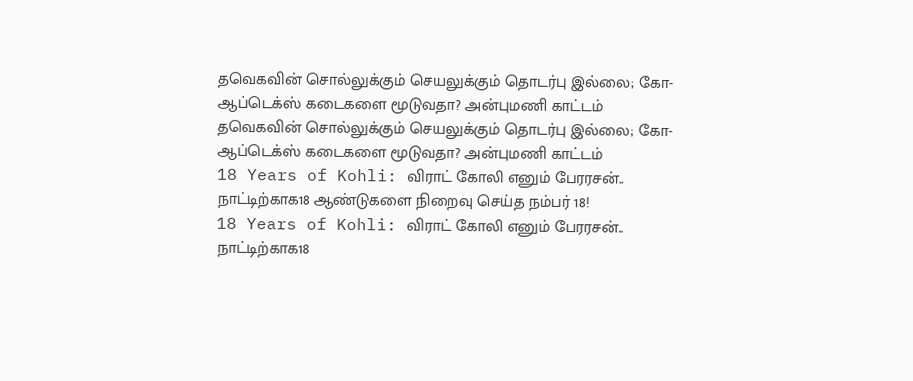தவெகவின் சொல்லுக்கும் செயலுக்கும் தொடர்பு இல்லை; கோ-ஆப்டெக்ஸ் கடைகளை மூடுவதா? அன்புமணி காட்டம்
தவெகவின் சொல்லுக்கும் செயலுக்கும் தொடர்பு இல்லை; கோ-ஆப்டெக்ஸ் கடைகளை மூடுவதா? அன்புமணி காட்டம்
18 Years of Kohli: விராட் கோலி எனும் பேரரசன்.. நாட்டிற்காக18 ஆண்டுகளை நிறைவு செய்த நம்பர் 18!
18 Years of Kohli: விராட் கோலி எனும் பேரரசன்.. நாட்டிற்காக18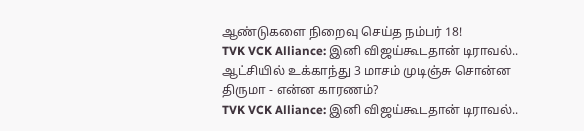ஆண்டுகளை நிறைவு செய்த நம்பர் 18!
TVK VCK Alliance: இனி விஜய்கூடதான் டிராவல்.. ஆட்சியில் உக்காந்து 3 மாசம் முடிஞ்சு சொன்ன திருமா - என்ன காரணம்?
TVK VCK Alliance: இனி விஜய்கூடதான் டிராவல்..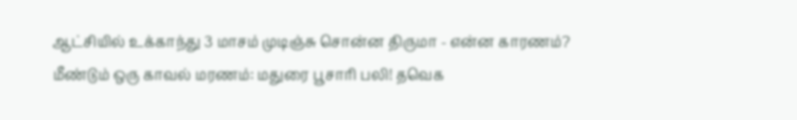ஆட்சியில் உக்காந்து 3 மாசம் முடிஞ்சு சொன்ன திருமா - என்ன காரணம்?
மீண்டும் ஒரு காவல் மரணம்: மதுரை பூசாரி பலி! தவெக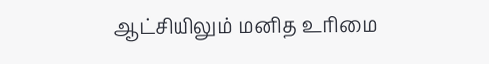ஆட்சியிலும் மனித உரிமை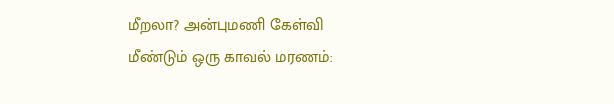மீறலா? அன்புமணி கேள்வி
மீண்டும் ஒரு காவல் மரணம்: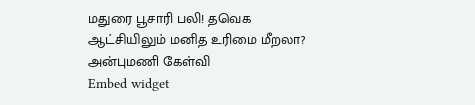மதுரை பூசாரி பலி! தவெக ஆட்சியிலும் மனித உரிமை மீறலா? அன்புமணி கேள்வி
Embed widget